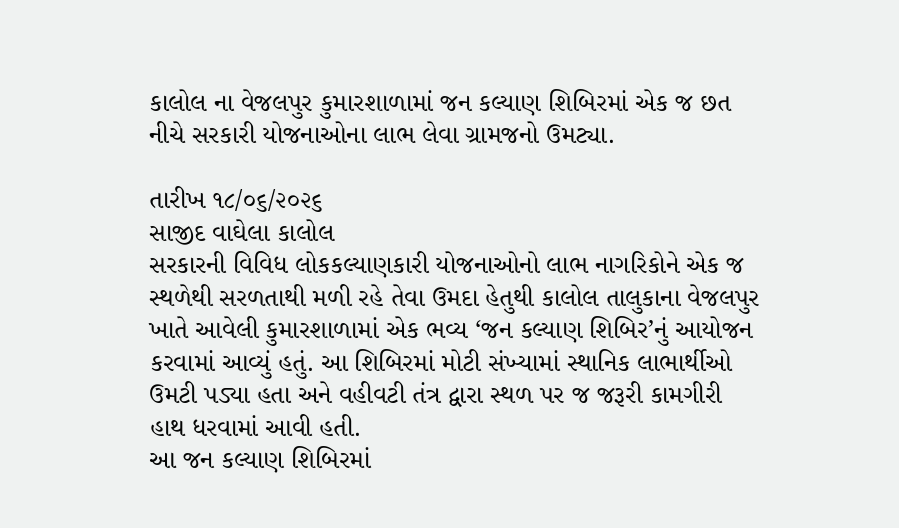કાલોલ ના વેજલપુર કુમારશાળામાં જન કલ્યાણ શિબિરમાં એક જ છત નીચે સરકારી યોજનાઓના લાભ લેવા ગ્રામજનો ઉમટ્યા.

તારીખ ૧૮/૦૬/૨૦૨૬
સાજીદ વાઘેલા કાલોલ
સરકારની વિવિધ લોકકલ્યાણકારી યોજનાઓનો લાભ નાગરિકોને એક જ સ્થળેથી સરળતાથી મળી રહે તેવા ઉમદા હેતુથી કાલોલ તાલુકાના વેજલપુર ખાતે આવેલી કુમારશાળામાં એક ભવ્ય ‘જન કલ્યાણ શિબિર’નું આયોજન કરવામાં આવ્યું હતું. આ શિબિરમાં મોટી સંખ્યામાં સ્થાનિક લાભાર્થીઓ ઉમટી પડ્યા હતા અને વહીવટી તંત્ર દ્વારા સ્થળ પર જ જરૂરી કામગીરી હાથ ધરવામાં આવી હતી.
આ જન કલ્યાણ શિબિરમાં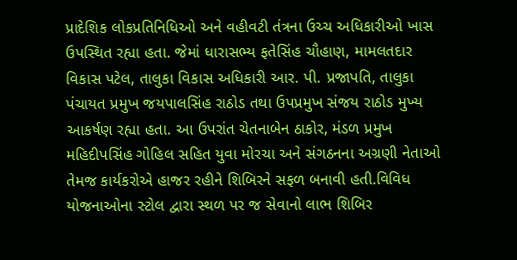પ્રાદેશિક લોકપ્રતિનિધિઓ અને વહીવટી તંત્રના ઉચ્ચ અધિકારીઓ ખાસ ઉપસ્થિત રહ્યા હતા. જેમાં ધારાસભ્ય ફતેસિંહ ચૌહાણ, મામલતદાર વિકાસ પટેલ, તાલુકા વિકાસ અધિકારી આર. પી. પ્રજાપતિ, તાલુકા પંચાયત પ્રમુખ જયપાલસિંહ રાઠોડ તથા ઉપપ્રમુખ સંજય રાઠોડ મુખ્ય આકર્ષણ રહ્યા હતા. આ ઉપરાંત ચેતનાબેન ઠાકોર, મંડળ પ્રમુખ મહિદીપસિંહ ગોહિલ સહિત યુવા મોરચા અને સંગઠનના અગ્રણી નેતાઓ તેમજ કાર્યકરોએ હાજર રહીને શિબિરને સફળ બનાવી હતી.વિવિધ યોજનાઓના સ્ટોલ દ્વારા સ્થળ પર જ સેવાનો લાભ શિબિર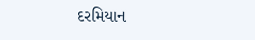દરમિયાન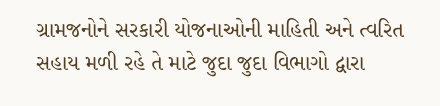ગ્રામજનોને સરકારી યોજનાઓની માહિતી અને ત્વરિત સહાય મળી રહે તે માટે જુદા જુદા વિભાગો દ્વારા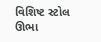વિશિષ્ટ સ્ટોલ ઊભા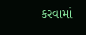કરવામાં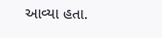આવ્યા હતા.